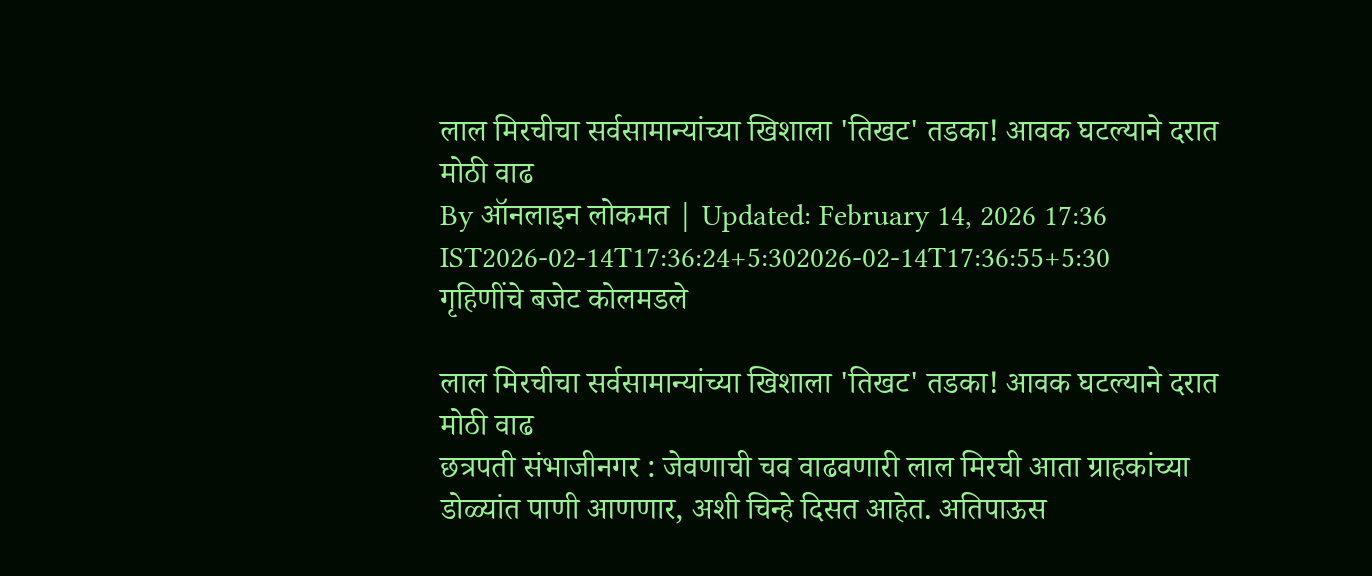लाल मिरचीचा सर्वसामान्यांच्या खिशाला 'तिखट' तडका! आवक घटल्याने दरात मोठी वाढ
By ऑनलाइन लोकमत | Updated: February 14, 2026 17:36 IST2026-02-14T17:36:24+5:302026-02-14T17:36:55+5:30
गृहिणींचे बजेट कोलमडले

लाल मिरचीचा सर्वसामान्यांच्या खिशाला 'तिखट' तडका! आवक घटल्याने दरात मोठी वाढ
छत्रपती संभाजीनगर : जेवणाची चव वाढवणारी लाल मिरची आता ग्राहकांच्या डोळ्यांत पाणी आणणार, अशी चिन्हे दिसत आहेत. अतिपाऊस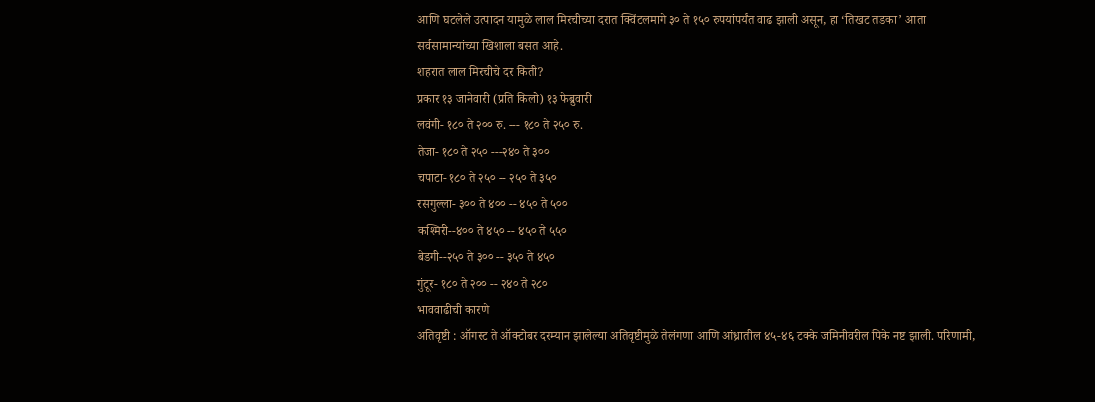आणि घटलेले उत्पादन यामुळे लाल मिरचीच्या दरात क्विंटलमागे ३० ते १५० रुपयांपर्यंत वाढ झाली असून, हा ‘तिखट तडका’ आता सर्वसामान्यांच्या खिशाला बसत आहे.
शहरात लाल मिरचीचे दर किती?
प्रकार १३ जानेवारी (प्रति किलो) १३ फेब्रुवारी
लवंगी- १८० ते २०० रु. --- १८० ते २५० रु.
तेजा- १८० ते २५० ---२४० ते ३००
चपाटा- १८० ते २५० -- २५० ते ३५०
रसगुल्ला- ३०० ते ४०० -- ४५० ते ५००
कश्मिरी--४०० ते ४५० -- ४५० ते ५५०
बेडगी--२५० ते ३०० -- ३५० ते ४५०
गुंटूर- १८० ते २०० -- २४० ते २८०
भाववाढीची कारणे
अतिवृष्टी : ऑगस्ट ते ऑक्टोबर दरम्यान झालेल्या अतिवृष्टीमुळे तेलंगणा आणि आंध्रातील ४५-४६ टक्के जमिनीवरील पिके नष्ट झाली. परिणामी,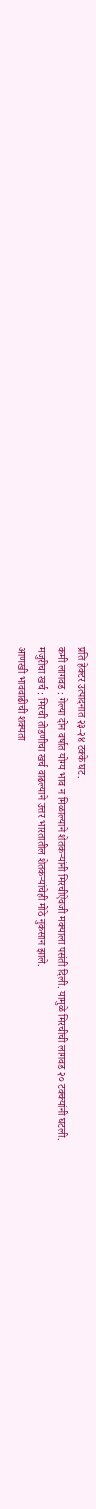प्रति हेक्टर उत्पादनात २३-२४ टक्के घट.
कमी लागवड : गेल्या दोन वर्षात योग्य भाव न मिळाल्याने शेतकऱ्यांनी मिरचीऐवजी मक्याला पसंती दिली. यामुळे मिरचीची लागवड २० टक्क्यांनी घटली.
मजुरीचा खर्च : मिरची तोडणीचा खर्च वाढल्याने उत्तर भारतातील शेतकऱ्यांचेही मोठे नुकसान झाले.
आणखी भाववाढीची शक्यता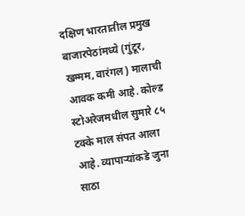दक्षिण भारतातील प्रमुख बाजारपेठांमध्ये (गुंटूर, खम्मम, वारंगल) मालाची आवक कमी आहे. कोल्ड स्टोअरेजमधील सुमारे ८५ टक्के माल संपत आला आहे. व्यापाऱ्यांकडे जुना साठा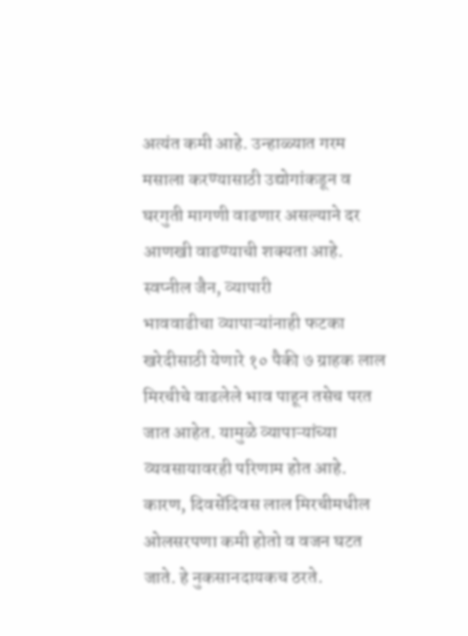अत्यंत कमी आहे. उन्हाळ्यात गरम मसाला करण्यासाठी उद्योगांकडून व घरगुती मागणी वाढणार असल्याने दर आणखी वाढण्याची शक्यता आहे.
स्वप्नील जैन, व्यापारी
भाववाढीचा व्यापाऱ्यांनाही फटका
खरेदीसाठी येणारे १० पैकी ७ ग्राहक लाल मिरचीचे वाढलेले भाव पाहून तसेच परत जात आहेत. यामुळे व्यापाऱ्यांच्या व्यवसायावरही परिणाम होत आहे. कारण, दिवसेंदिवस लाल मिरचीमधील ओलसरपणा कमी होतो व वजन घटत जाते. हे नुकसानदायकच ठरते.